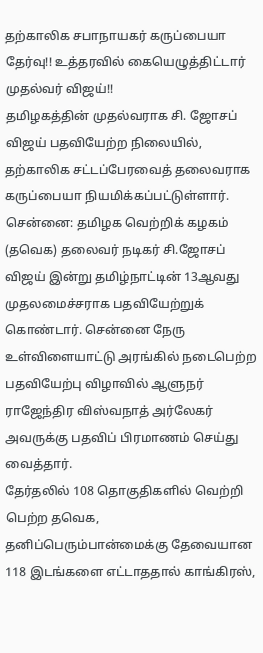தற்காலிக சபாநாயகர் கருப்பையா தேர்வு!! உத்தரவில் கையெழுத்திட்டார் முதல்வர் விஜய்!!
தமிழகத்தின் முதல்வராக சி. ஜோசப் விஜய் பதவியேற்ற நிலையில், தற்காலிக சட்டப்பேரவைத் தலைவராக கருப்பையா நியமிக்கப்பட்டுள்ளார்.
சென்னை: தமிழக வெற்றிக் கழகம் (தவெக) தலைவர் நடிகர் சி.ஜோசப் விஜய் இன்று தமிழ்நாட்டின் 13ஆவது முதலமைச்சராக பதவியேற்றுக் கொண்டார். சென்னை நேரு உள்விளையாட்டு அரங்கில் நடைபெற்ற பதவியேற்பு விழாவில் ஆளுநர் ராஜேந்திர விஸ்வநாத் அர்லேகர் அவருக்கு பதவிப் பிரமாணம் செய்து வைத்தார்.
தேர்தலில் 108 தொகுதிகளில் வெற்றி பெற்ற தவெக, தனிப்பெரும்பான்மைக்கு தேவையான 118 இடங்களை எட்டாததால் காங்கிரஸ்,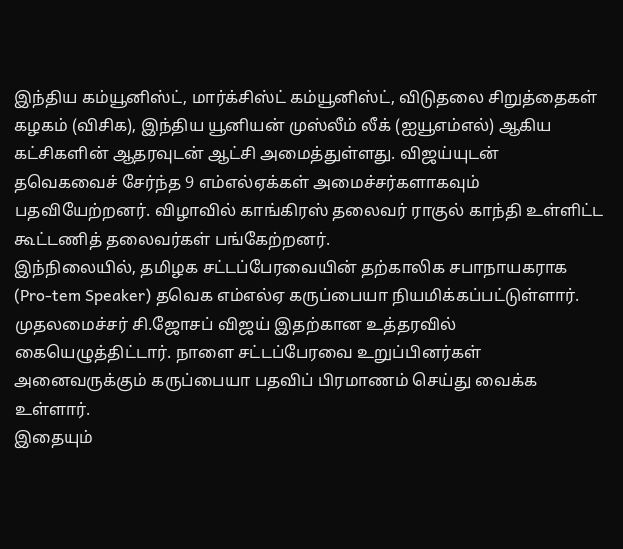இந்திய கம்யூனிஸ்ட், மார்க்சிஸ்ட் கம்யூனிஸ்ட், விடுதலை சிறுத்தைகள் கழகம் (விசிக), இந்திய யூனியன் முஸ்லீம் லீக் (ஐயூஎம்எல்) ஆகிய கட்சிகளின் ஆதரவுடன் ஆட்சி அமைத்துள்ளது. விஜய்யுடன் தவெகவைச் சேர்ந்த 9 எம்எல்ஏக்கள் அமைச்சர்களாகவும் பதவியேற்றனர். விழாவில் காங்கிரஸ் தலைவர் ராகுல் காந்தி உள்ளிட்ட கூட்டணித் தலைவர்கள் பங்கேற்றனர்.
இந்நிலையில், தமிழக சட்டப்பேரவையின் தற்காலிக சபாநாயகராக (Pro-tem Speaker) தவெக எம்எல்ஏ கருப்பையா நியமிக்கப்பட்டுள்ளார். முதலமைச்சர் சி.ஜோசப் விஜய் இதற்கான உத்தரவில் கையெழுத்திட்டார். நாளை சட்டப்பேரவை உறுப்பினர்கள் அனைவருக்கும் கருப்பையா பதவிப் பிரமாணம் செய்து வைக்க உள்ளார்.
இதையும்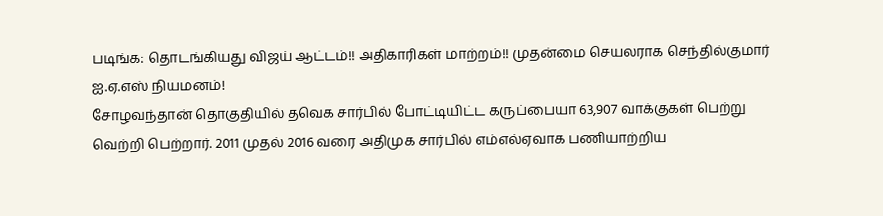படிங்க: தொடங்கியது விஜய் ஆட்டம்!! அதிகாரிகள் மாற்றம்!! முதன்மை செயலராக செந்தில்குமார் ஐ.ஏ.எஸ் நியமனம்!
சோழவந்தான் தொகுதியில் தவெக சார்பில் போட்டியிட்ட கருப்பையா 63,907 வாக்குகள் பெற்று வெற்றி பெற்றார். 2011 முதல் 2016 வரை அதிமுக சார்பில் எம்எல்ஏவாக பணியாற்றிய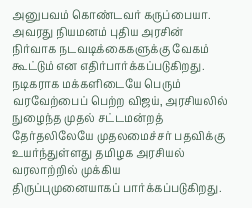அனுபவம் கொண்டவர் கருப்பையா. அவரது நியமனம் புதிய அரசின் நிர்வாக நடவடிக்கைகளுக்கு வேகம் கூட்டும் என எதிர்பார்க்கப்படுகிறது.
நடிகராக மக்களிடையே பெரும் வரவேற்பைப் பெற்ற விஜய், அரசியலில் நுழைந்த முதல் சட்டமன்றத் தேர்தலிலேயே முதலமைச்சர் பதவிக்கு உயர்ந்துள்ளது தமிழக அரசியல் வரலாற்றில் முக்கிய திருப்புமுனையாகப் பார்க்கப்படுகிறது.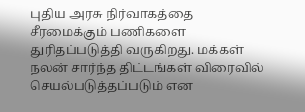புதிய அரசு நிர்வாகத்தை சீரமைக்கும் பணிகளை துரிதப்படுத்தி வருகிறது. மக்கள் நலன் சார்ந்த திட்டங்கள் விரைவில் செயல்படுத்தப்படும் என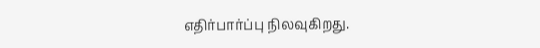எதிர்பார்ப்பு நிலவுகிறது.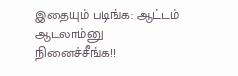இதையும் படிங்க: ஆட்டம் ஆடலாம்னு நினைச்சீங்க!!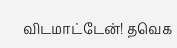விடமாட்டேன்! தவெக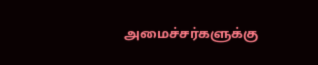அமைச்சர்களுக்கு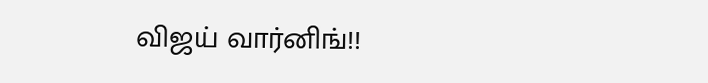விஜய் வார்னிங்!!